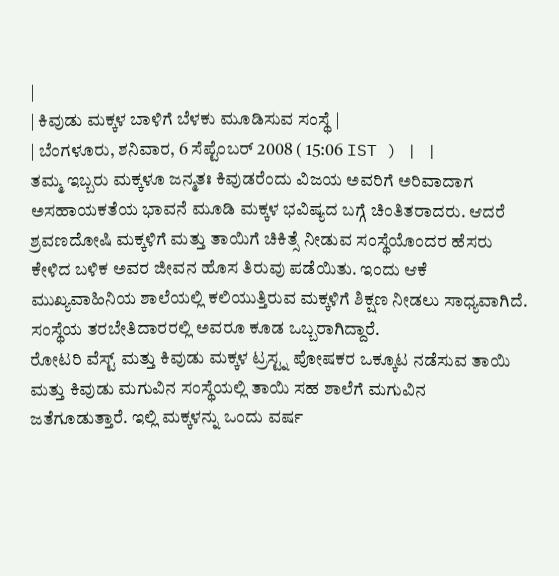|
| ಕಿವುಡು ಮಕ್ಕಳ ಬಾಳಿಗೆ ಬೆಳಕು ಮೂಡಿಸುವ ಸಂಸ್ಥೆ |
| ಬೆಂಗಳೂರು, ಶನಿವಾರ, 6 ಸೆಪ್ಟೆಂಬರ್ 2008 ( 15:06 IST ) | |
ತಮ್ಮ ಇಬ್ಬರು ಮಕ್ಕಳೂ ಜನ್ಮತಃ ಕಿವುಡರೆಂದು ವಿಜಯ ಅವರಿಗೆ ಅರಿವಾದಾಗ ಅಸಹಾಯಕತೆಯ ಭಾವನೆ ಮೂಡಿ ಮಕ್ಕಳ ಭವಿಷ್ಯದ ಬಗ್ಗೆ ಚಿಂತಿತರಾದರು. ಆದರೆ ಶ್ರವಣದೋಷಿ ಮಕ್ಕಳಿಗೆ ಮತ್ತು ತಾಯಿಗೆ ಚಿಕಿತ್ಸೆ ನೀಡುವ ಸಂಸ್ಥೆಯೊಂದರ ಹೆಸರು ಕೇಳಿದ ಬಳಿಕ ಅವರ ಜೀವನ ಹೊಸ ತಿರುವು ಪಡೆಯಿತು. ಇಂದು ಆಕೆ ಮುಖ್ಯವಾಹಿನಿಯ ಶಾಲೆಯಲ್ಲಿ ಕಲಿಯುತ್ತಿರುವ ಮಕ್ಕಳಿಗೆ ಶಿಕ್ಷಣ ನೀಡಲು ಸಾಧ್ಯವಾಗಿದೆ. ಸಂಸ್ಥೆಯ ತರಬೇತಿದಾರರಲ್ಲಿ ಅವರೂ ಕೂಡ ಒಬ್ಬರಾಗಿದ್ದಾರೆ.
ರೋಟರಿ ವೆಸ್ಟ್ ಮತ್ತು ಕಿವುಡು ಮಕ್ಕಳ ಟ್ರಸ್ಟ್ನ ಪೋಷಕರ ಒಕ್ಕೂಟ ನಡೆಸುವ ತಾಯಿ ಮತ್ತು ಕಿವುಡು ಮಗುವಿನ ಸಂಸ್ಥೆಯಲ್ಲಿ ತಾಯಿ ಸಹ ಶಾಲೆಗೆ ಮಗುವಿನ ಜತೆಗೂಡುತ್ತಾರೆ. ಇಲ್ಲಿ ಮಕ್ಕಳನ್ನು ಒಂದು ವರ್ಷ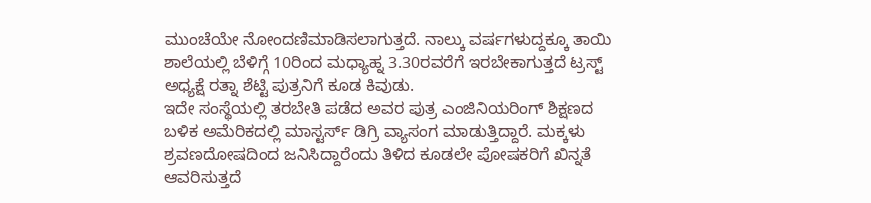ಮುಂಚೆಯೇ ನೋಂದಣಿಮಾಡಿಸಲಾಗುತ್ತದೆ. ನಾಲ್ಕು ವರ್ಷಗಳುದ್ದಕ್ಕೂ ತಾಯಿ ಶಾಲೆಯಲ್ಲಿ ಬೆಳಿಗ್ಗೆ 10ರಿಂದ ಮಧ್ಯಾಹ್ನ 3.30ರವರೆಗೆ ಇರಬೇಕಾಗುತ್ತದೆ ಟ್ರಸ್ಟ್ ಅಧ್ಯಕ್ಷೆ ರತ್ನಾ ಶೆಟ್ಟಿ ಪುತ್ರನಿಗೆ ಕೂಡ ಕಿವುಡು.
ಇದೇ ಸಂಸ್ಥೆಯಲ್ಲಿ ತರಬೇತಿ ಪಡೆದ ಅವರ ಪುತ್ರ ಎಂಜಿನಿಯರಿಂಗ್ ಶಿಕ್ಷಣದ ಬಳಿಕ ಅಮೆರಿಕದಲ್ಲಿ ಮಾಸ್ಟರ್ಸ್ ಡಿಗ್ರಿ ವ್ಯಾಸಂಗ ಮಾಡುತ್ತಿದ್ದಾರೆ. ಮಕ್ಕಳು ಶ್ರವಣದೋಷದಿಂದ ಜನಿಸಿದ್ದಾರೆಂದು ತಿಳಿದ ಕೂಡಲೇ ಪೋಷಕರಿಗೆ ಖಿನ್ನತೆ ಆವರಿಸುತ್ತದೆ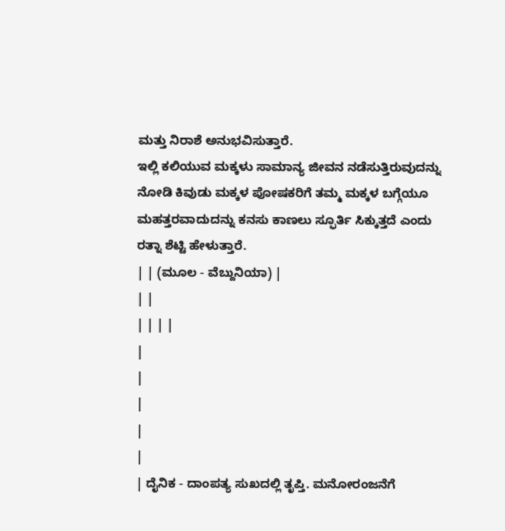ಮತ್ತು ನಿರಾಶೆ ಅನುಭವಿಸುತ್ತಾರೆ.
ಇಲ್ಲಿ ಕಲಿಯುವ ಮಕ್ಕಳು ಸಾಮಾನ್ಯ ಜೀವನ ನಡೆಸುತ್ತಿರುವುದನ್ನು ನೋಡಿ ಕಿವುಡು ಮಕ್ಕಳ ಪೋಷಕರಿಗೆ ತಮ್ಮ ಮಕ್ಕಳ ಬಗ್ಗೆಯೂ ಮಹತ್ತರವಾದುದನ್ನು ಕನಸು ಕಾಣಲು ಸ್ಫೂರ್ತಿ ಸಿಕ್ಕುತ್ತದೆ ಎಂದು ರತ್ನಾ ಶೆಟ್ಟಿ ಹೇಳುತ್ತಾರೆ.
| | (ಮೂಲ - ವೆಬ್ದುನಿಯಾ) |
| |
| | | |
|
|
|
|
|
| ದೈನಿಕ - ದಾಂಪತ್ಯ ಸುಖದಲ್ಲಿ ತೃಪ್ತಿ. ಮನೋರಂಜನೆಗೆ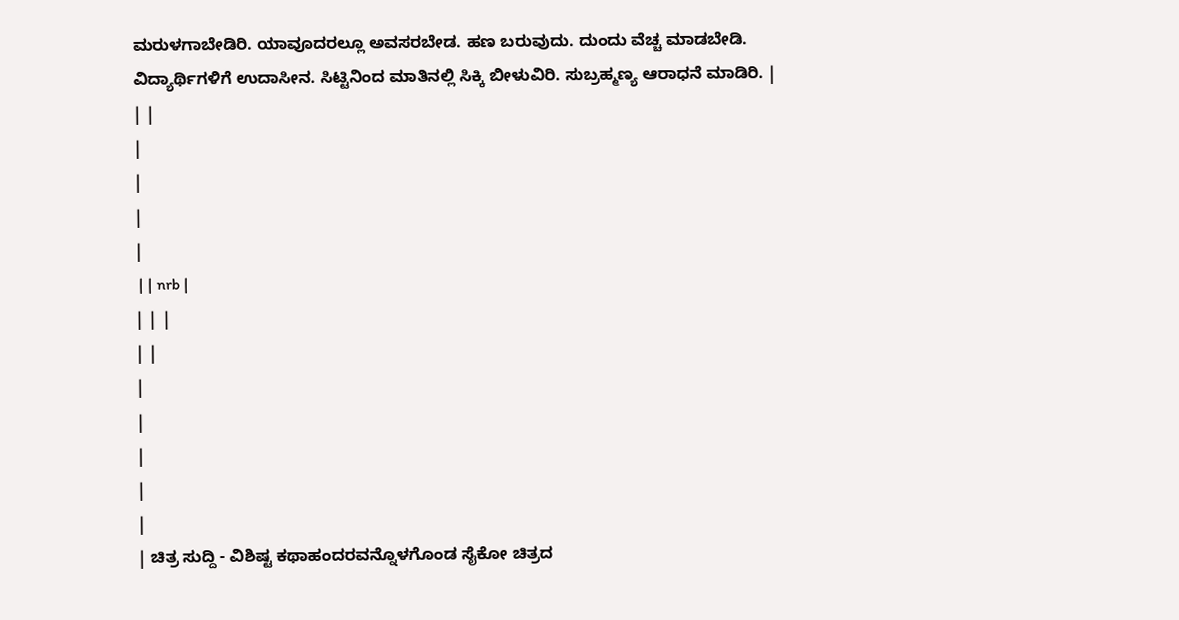ಮರುಳಗಾಬೇಡಿರಿ. ಯಾವೂದರಲ್ಲೂ ಅವಸರಬೇಡ. ಹಣ ಬರುವುದು. ದುಂದು ವೆಚ್ಚ ಮಾಡಬೇಡಿ. ವಿದ್ಯಾರ್ಥಿಗಳಿಗೆ ಉದಾಸೀನ. ಸಿಟ್ಟಿನಿಂದ ಮಾತಿನಲ್ಲಿ ಸಿಕ್ಕಿ ಬೀಳುವಿರಿ. ಸುಬ್ರಹ್ಮಣ್ಯ ಆರಾಧನೆ ಮಾಡಿರಿ. |
| |
|
|
|
|
 | | nrb |
| | |
| |
|
|
|
|
|
| ಚಿತ್ರ ಸುದ್ದಿ - ವಿಶಿಷ್ಟ ಕಥಾಹಂದರವನ್ನೊಳಗೊಂಡ ಸೈಕೋ ಚಿತ್ರದ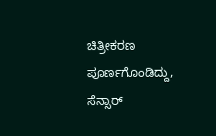ಚಿತ್ರೀಕರಣ ಪೂರ್ಣಗೊಂಡಿದ್ದು, ಸೆನ್ಸಾರ್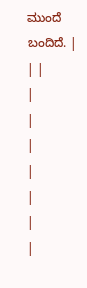ಮುಂದೆ ಬಂದಿದೆ. |
| |
|
|
|
|
|
|
|